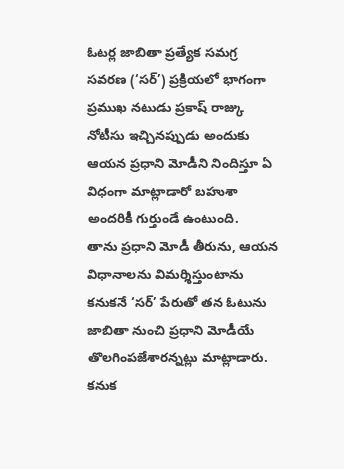ఓటర్ల జాబితా ప్రత్యేక సమగ్ర సవరణ (‘సర్’) ప్రక్రియలో భాగంగా ప్రముఖ నటుడు ప్రకాష్ రాజ్కు నోటీసు ఇచ్చినప్పుడు అందుకు ఆయన ప్రధాని మోడీని నిందిస్తూ ఏ విధంగా మాట్లాడారో బహుశా అందరికీ గుర్తుండే ఉంటుంది.
తాను ప్రధాని మోడీ తీరును, ఆయన విధానాలను విమర్శిస్తుంటాను కనుకనే ‘సర్’ పేరుతో తన ఓటును జాబితా నుంచి ప్రధాని మోడీయే తొలగింపజేశారన్నట్లు మాట్లాడారు. కనుక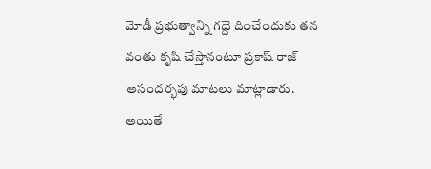మోడీ ప్రభుత్వాన్ని గద్దె దించేందుకు తన వంతు కృషి చేస్తానంటూ ప్రకాష్ రాజ్ అసందర్భపు మాటలు మాట్లాడారు.
అయితే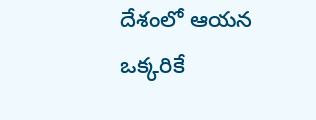దేశంలో ఆయన ఒక్కరికే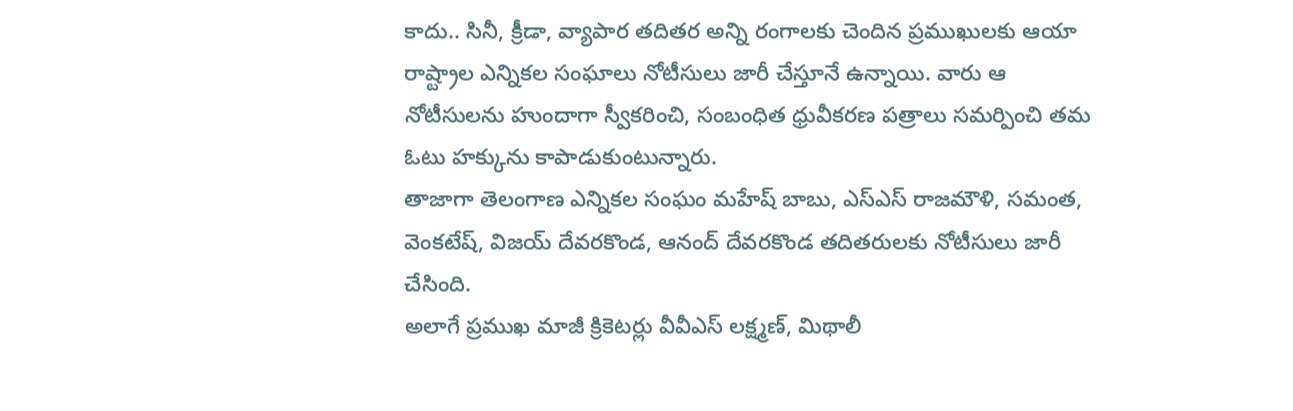కాదు.. సినీ, క్రీడా, వ్యాపార తదితర అన్ని రంగాలకు చెందిన ప్రముఖులకు ఆయా రాష్ట్రాల ఎన్నికల సంఘాలు నోటీసులు జారీ చేస్తూనే ఉన్నాయి. వారు ఆ నోటీసులను హుందాగా స్వీకరించి, సంబంధిత ధ్రువీకరణ పత్రాలు సమర్పించి తమ ఓటు హక్కును కాపాడుకుంటున్నారు.
తాజాగా తెలంగాణ ఎన్నికల సంఘం మహేష్ బాబు, ఎస్ఎస్ రాజమౌళి, సమంత, వెంకటేష్, విజయ్ దేవరకొండ, ఆనంద్ దేవరకొండ తదితరులకు నోటీసులు జారీ చేసింది.
అలాగే ప్రముఖ మాజీ క్రికెటర్లు వీవీఎస్ లక్ష్మణ్, మిథాలీ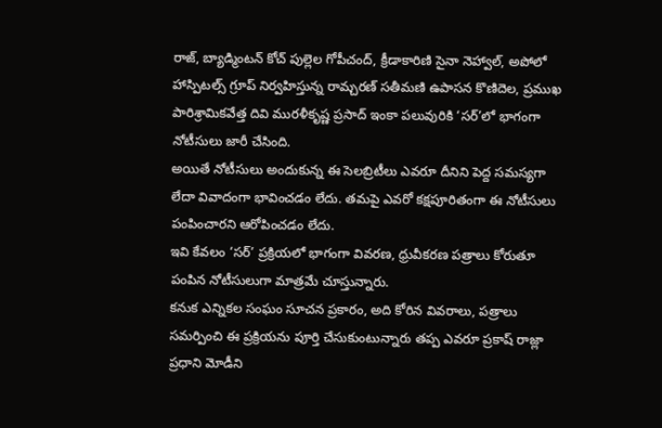రాజ్, బ్యాడ్మింటన్ కోచ్ పుల్లెల గోపీచంద్, క్రీడాకారిణి సైనా నెహ్వాల్, అపోలో హాస్పిటల్స్ గ్రూప్ నిర్వహిస్తున్న రామ్చరణ్ సతీమణి ఉపాసన కొణిదెల, ప్రముఖ పారిశ్రామికవేత్త దివి మురళీకృష్ణ ప్రసాద్ ఇంకా పలువురికి ‘సర్’లో భాగంగా నోటీసులు జారీ చేసింది.
అయితే నోటీసులు అందుకున్న ఈ సెలబ్రిటీలు ఎవరూ దీనిని పెద్ద సమస్యగా లేదా వివాదంగా భావించడం లేదు. తమపై ఎవరో కక్షపూరితంగా ఈ నోటీసులు పంపించారని ఆరోపించడం లేదు.
ఇవి కేవలం ‘సర్’ ప్రక్రియలో భాగంగా వివరణ, ధ్రువీకరణ పత్రాలు కోరుతూ పంపిన నోటీసులుగా మాత్రమే చూస్తున్నారు.
కనుక ఎన్నికల సంఘం సూచన ప్రకారం, అది కోరిన వివరాలు, పత్రాలు సమర్పించి ఈ ప్రక్రియను పూర్తి చేసుకుంటున్నారు తప్ప ఎవరూ ప్రకాష్ రాజ్లా ప్రధాని మోడీని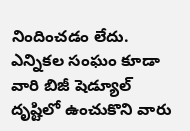నిందించడం లేదు. ఎన్నికల సంఘం కూడా వారి బిజీ షెడ్యూల్ దృష్టిలో ఉంచుకొని వారు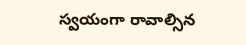స్వయంగా రావాల్సిన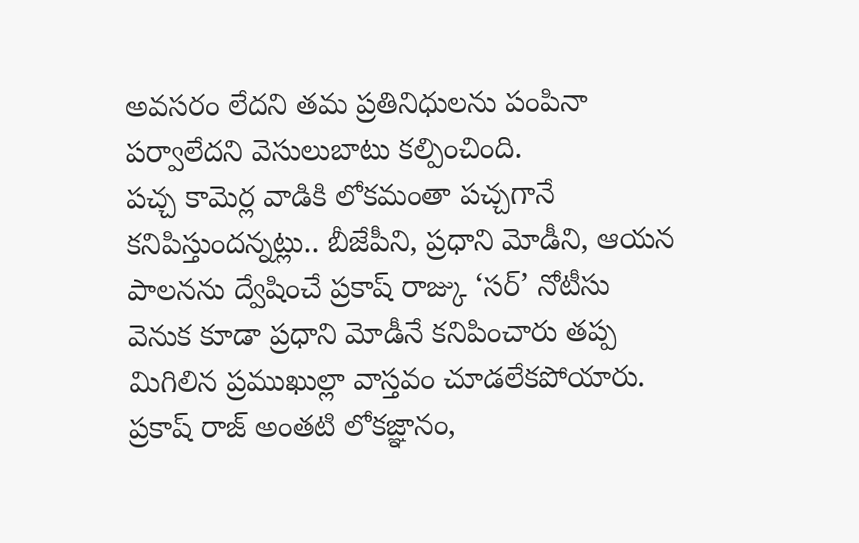అవసరం లేదని తమ ప్రతినిధులను పంపినా పర్వాలేదని వెసులుబాటు కల్పించింది.
పచ్చ కామెర్ల వాడికి లోకమంతా పచ్చగానే కనిపిస్తుందన్నట్లు.. బీజేపీని, ప్రధాని మోడీని, ఆయన పాలనను ద్వేషించే ప్రకాష్ రాజ్కు ‘సర్’ నోటీసు వెనుక కూడా ప్రధాని మోడీనే కనిపించారు తప్ప మిగిలిన ప్రముఖుల్లా వాస్తవం చూడలేకపోయారు. ప్రకాష్ రాజ్ అంతటి లోకజ్ఞానం,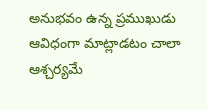అనుభవం ఉన్న ప్రముఖుడు ఆవిధంగా మాట్లాడటం చాలా ఆశ్చర్యమే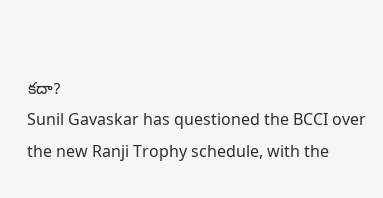కదా?
Sunil Gavaskar has questioned the BCCI over the new Ranji Trophy schedule, with the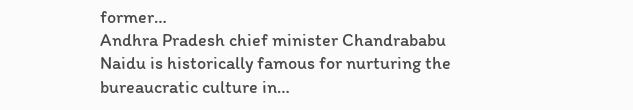former…
Andhra Pradesh chief minister Chandrababu Naidu is historically famous for nurturing the bureaucratic culture in…